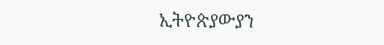ኢትዮጵያውያን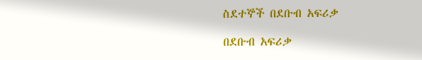ስደተኞች በደቡብ አፍሪቃ

በደቡብ አፍሪቃ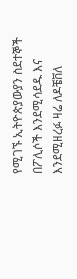የሚገኙ ኢትዮጵያውያን ስደተኞች በፖሊሶች እንደሚሳደዱ እና እንደሚዘረፉ ዛሬ ለዶቼቨለ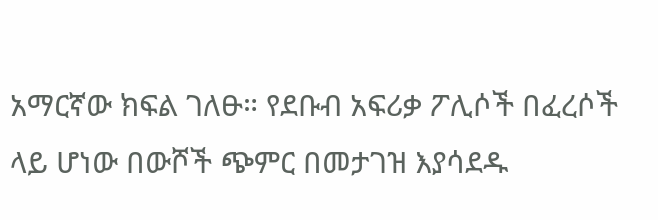አማርኛው ክፍል ገለፁ። የደቡብ አፍሪቃ ፖሊሶች በፈረሶች ላይ ሆነው በውሾች ጭምር በመታገዝ እያሳደዱ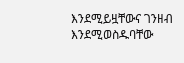እንደሚይዟቸውና ገንዘብ እንደሚወስዱባቸው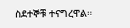ስደተኞቹ ተናግረዋል።